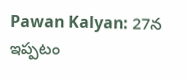Pawan Kalyan: 27న ఇప్పటం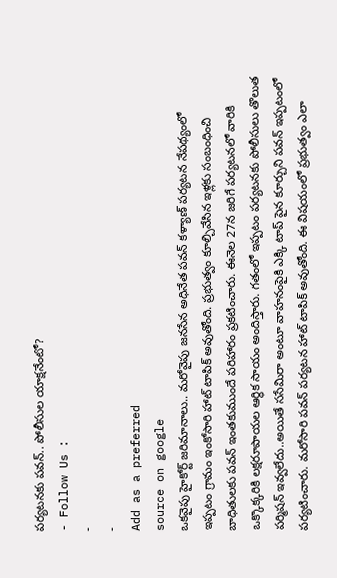పర్యటనకు పవన్.. పోలీసుల యాక్షనేంటో?
- Follow Us :
-
-
Add as a preferred
source on google
ఒకవైపు హైకోర్ట్ జరిమానాలు.. మరోవైపు జనసేన అధినేత పవన్ కళ్యాణ్ పర్యటన నేపథ్యంలో ఇప్పటం గ్రామం ఇంకోసారి హాట్ టాపిక్ అవుతోంది. ప్రభుత్వం కూల్చివేసిన ఇళ్లకు సంబంధించి బాధితులకు పవన్ ఇంతకుముందే పరిహారం ప్రకటించారు. ఈనెల 27న జరిగే పర్యటనలో వారికి ఒక్కొక్కరికి లక్షరూపాయల ఆర్థిక సాయం అందిస్తారు. గతంలో ఇప్పటం పర్యటనకు పోలీసులు తొలుత పర్మిషన్ ఇవ్వలేదు..అయితే ససేమిరా అంటూ వాహనంపైకి ఎక్కి టాప్ పైన కూర్చుని పవన్ ఇప్పటంలో పర్యటించారు. మరోసారి పవన్ పర్యటన హాట్ టాపిక్ అవుతోంది. ఈ విషయంలో ప్రభుత్వం ఎలా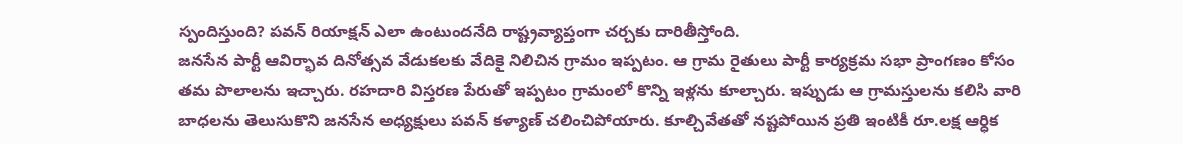స్పందిస్తుంది? పవన్ రియాక్షన్ ఎలా ఉంటుందనేది రాష్ట్రవ్యాప్తంగా చర్చకు దారితీస్తోంది.
జనసేన పార్టీ ఆవిర్భావ దినోత్సవ వేడుకలకు వేదికై నిలిచిన గ్రామం ఇప్పటం. ఆ గ్రామ రైతులు పార్టీ కార్యక్రమ సభా ప్రాంగణం కోసం తమ పొలాలను ఇచ్చారు. రహదారి విస్తరణ పేరుతో ఇప్పటం గ్రామంలో కొన్ని ఇళ్లను కూల్చారు. ఇప్పుడు ఆ గ్రామస్తులను కలిసి వారి బాధలను తెలుసుకొని జనసేన అధ్యక్షులు పవన్ కళ్యాణ్ చలించిపోయారు. కూల్చివేతతో నష్టపోయిన ప్రతి ఇంటికీ రూ.లక్ష ఆర్ధిక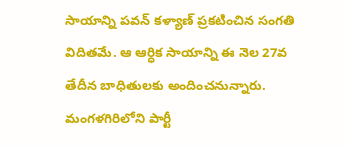సాయాన్ని పవన్ కళ్యాణ్ ప్రకటించిన సంగతి విదితమే. ఆ ఆర్ధిక సాయాన్ని ఈ నెల 27వ తేదీన బాధితులకు అందించనున్నారు. మంగళగిరిలోని పార్టీ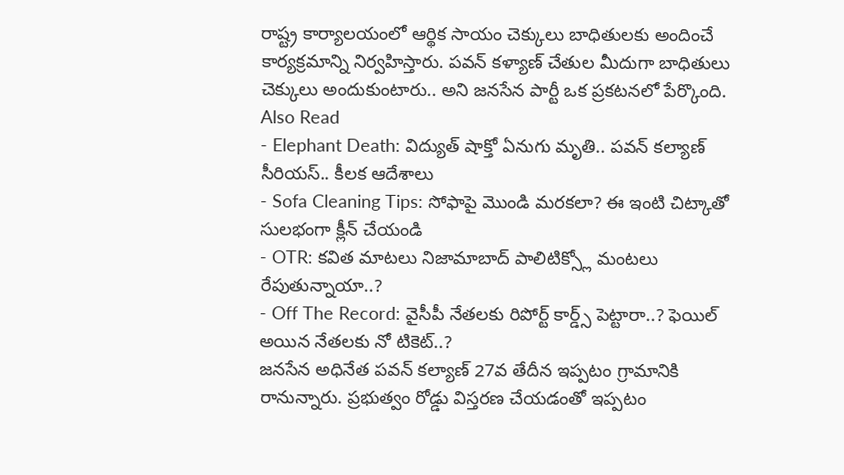రాష్ట్ర కార్యాలయంలో ఆర్థిక సాయం చెక్కులు బాధితులకు అందించే కార్యక్రమాన్ని నిర్వహిస్తారు. పవన్ కళ్యాణ్ చేతుల మీదుగా బాధితులు చెక్కులు అందుకుంటారు.. అని జనసేన పార్టీ ఒక ప్రకటనలో పేర్కొంది.
Also Read
- Elephant Death: విద్యుత్ షాక్తో ఏనుగు మృతి.. పవన్ కల్యాణ్ సీరియస్.. కీలక ఆదేశాలు
- Sofa Cleaning Tips: సోఫాపై మొండి మరకలా? ఈ ఇంటి చిట్కాతో సులభంగా క్లీన్ చేయండి
- OTR: కవిత మాటలు నిజామాబాద్ పాలిటిక్స్లో మంటలు రేపుతున్నాయా..?
- Off The Record: వైసీపీ నేతలకు రిపోర్ట్ కార్డ్స్ పెట్టారా..? ఫెయిల్ అయిన నేతలకు నో టికెట్..?
జనసేన అధినేత పవన్ కల్యాణ్ 27వ తేదీన ఇప్పటం గ్రామానికి రానున్నారు. ప్రభుత్వం రోడ్డు విస్తరణ చేయడంతో ఇప్పటం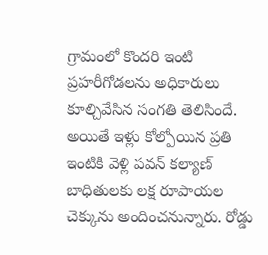గ్రామంలో కొందరి ఇంటి ప్రహరీగోడలను అధికారులు కూల్చివేసిన సంగతి తెలిసిందే. అయితే ఇళ్లు కోల్పోయిన ప్రతి ఇంటికి వెళ్లి పవన్ కల్యాణ్ బాధితులకు లక్ష రూపాయల చెక్కును అందించనున్నారు. రోడ్డు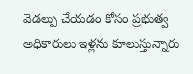వెడల్పు చేయడం కోసం ప్రభుత్వ అధికారులు ఇళ్లను కూలుస్తున్నారు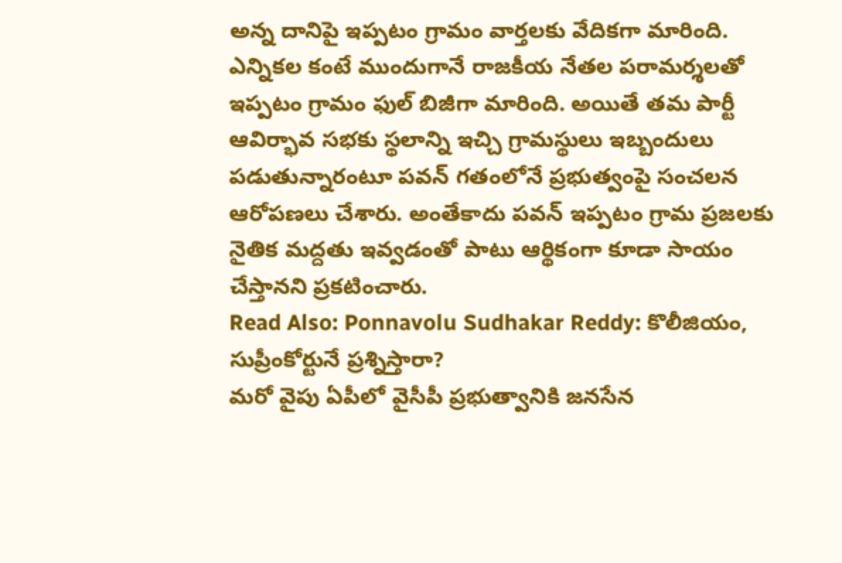అన్న దానిపై ఇప్పటం గ్రామం వార్తలకు వేదికగా మారింది. ఎన్నికల కంటే ముందుగానే రాజకీయ నేతల పరామర్శలతో ఇప్పటం గ్రామం ఫుల్ బిజీగా మారింది. అయితే తమ పార్టీ ఆవిర్భావ సభకు స్థలాన్ని ఇచ్చి గ్రామస్థులు ఇబ్బందులు పడుతున్నారంటూ పవన్ గతంలోనే ప్రభుత్వంపై సంచలన ఆరోపణలు చేశారు. అంతేకాదు పవన్ ఇప్పటం గ్రామ ప్రజలకు నైతిక మద్దతు ఇవ్వడంతో పాటు ఆర్థికంగా కూడా సాయం చేస్తానని ప్రకటించారు.
Read Also: Ponnavolu Sudhakar Reddy: కొలీజియం, సుప్రీంకోర్టునే ప్రశ్నిస్తారా?
మరో వైపు ఏపీలో వైసీపీ ప్రభుత్వానికి జనసేన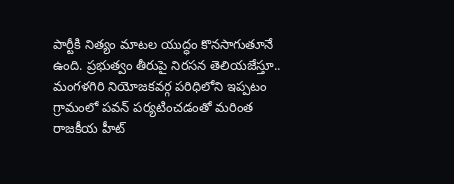పార్టీకి నిత్యం మాటల యుద్ధం కొనసాగుతూనే ఉంది. ప్రభుత్వం తీరుపై నిరసన తెలియజేస్తూ.. మంగళగిరి నియోజకవర్గ పరిధిలోని ఇప్పటం గ్రామంలో పవన్ పర్యటించడంతో మరింత రాజకీయ హీట్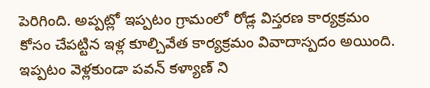పెరిగింది. అప్పట్లో ఇప్పటం గ్రామంలో రోడ్ల విస్తరణ కార్యక్రమం కోసం చేపట్టిన ఇళ్ల కూల్చివేత కార్యక్రమం వివాదాస్పదం అయింది. ఇప్పటం వెళ్లకుండా పవన్ కళ్యాణ్ ని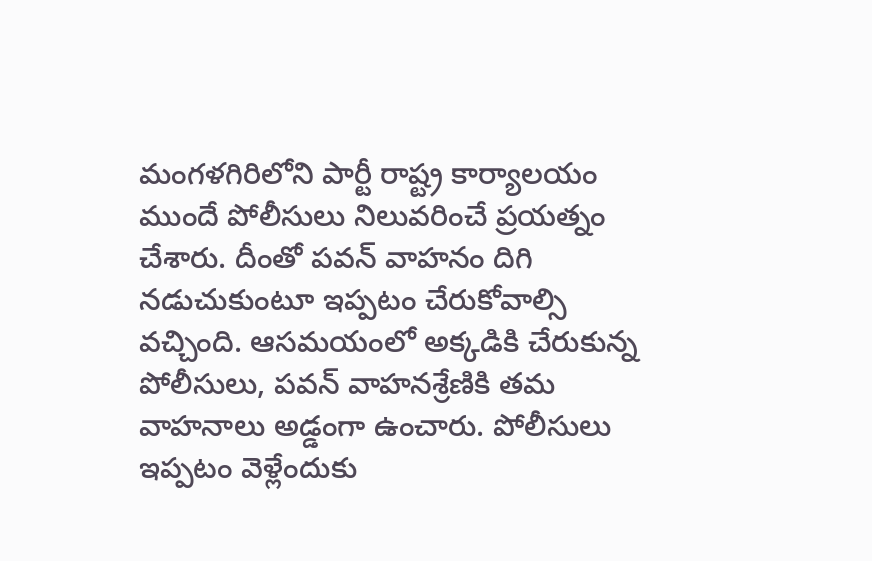మంగళగిరిలోని పార్టీ రాష్ట్ర కార్యాలయం ముందే పోలీసులు నిలువరించే ప్రయత్నం చేశారు. దీంతో పవన్ వాహనం దిగి నడుచుకుంటూ ఇప్పటం చేరుకోవాల్సి వచ్చింది. ఆసమయంలో అక్కడికి చేరుకున్న పోలీసులు, పవన్ వాహనశ్రేణికి తమ వాహనాలు అడ్డంగా ఉంచారు. పోలీసులు ఇప్పటం వెళ్లేందుకు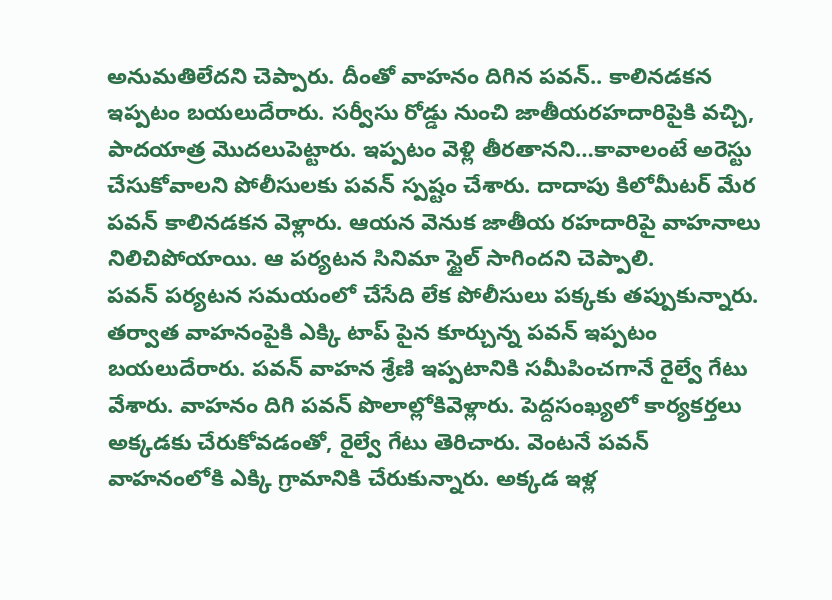అనుమతిలేదని చెప్పారు. దీంతో వాహనం దిగిన పవన్.. కాలినడకన ఇప్పటం బయలుదేరారు. సర్వీసు రోడ్డు నుంచి జాతీయరహదారిపైకి వచ్చి, పాదయాత్ర మొదలుపెట్టారు. ఇప్పటం వెళ్లి తీరతానని…కావాలంటే అరెస్టు చేసుకోవాలని పోలీసులకు పవన్ స్పష్టం చేశారు. దాదాపు కిలోమీటర్ మేర పవన్ కాలినడకన వెళ్లారు. ఆయన వెనుక జాతీయ రహదారిపై వాహనాలు నిలిచిపోయాయి. ఆ పర్యటన సినిమా స్టైల్ సాగిందని చెప్పాలి.
పవన్ పర్యటన సమయంలో చేసేది లేక పోలీసులు పక్కకు తప్పుకున్నారు. తర్వాత వాహనంపైకి ఎక్కి టాప్ పైన కూర్చున్న పవన్ ఇప్పటం బయలుదేరారు. పవన్ వాహన శ్రేణి ఇప్పటానికి సమీపించగానే రైల్వే గేటు వేశారు. వాహనం దిగి పవన్ పొలాల్లోకివెళ్లారు. పెద్దసంఖ్యలో కార్యకర్తలు అక్కడకు చేరుకోవడంతో, రైల్వే గేటు తెరిచారు. వెంటనే పవన్ వాహనంలోకి ఎక్కి గ్రామానికి చేరుకున్నారు. అక్కడ ఇళ్ల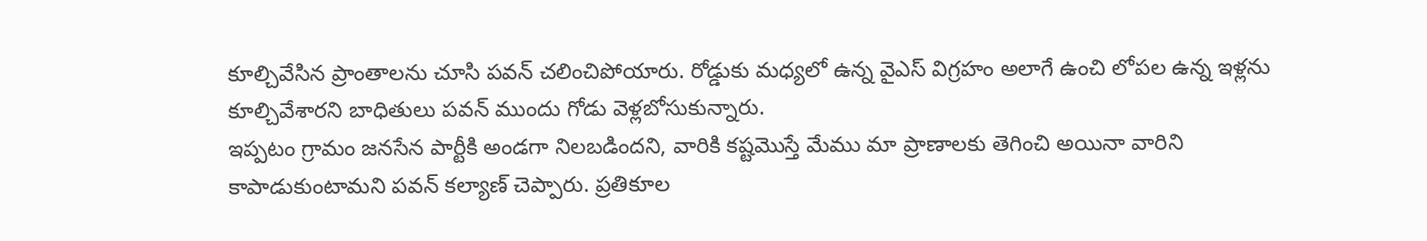కూల్చివేసిన ప్రాంతాలను చూసి పవన్ చలించిపోయారు. రోడ్డుకు మధ్యలో ఉన్న వైఎస్ విగ్రహం అలాగే ఉంచి లోపల ఉన్న ఇళ్లను కూల్చివేశారని బాధితులు పవన్ ముందు గోడు వెళ్లబోసుకున్నారు.
ఇప్పటం గ్రామం జనసేన పార్టీకి అండగా నిలబడిందని, వారికి కష్టమొస్తే మేము మా ప్రాణాలకు తెగించి అయినా వారిని కాపాడుకుంటామని పవన్ కల్యాణ్ చెప్పారు. ప్రతికూల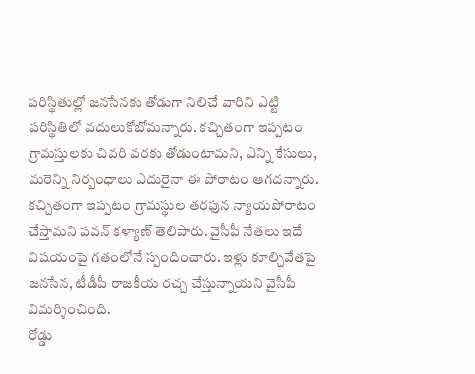పరిస్థితుల్లో జనసేనకు తోడుగా నిలిచే వారిని ఎట్టి పరిస్థితిలో వదులుకోబోమన్నారు. కచ్చితంగా ఇప్పటం గ్రామస్తులకు చివరి వరకు తోడుంటామని, ఎన్ని కేసులు, మరెన్ని నిర్బంధాలు ఎదురైనా ఈ పోరాటం ఆగదన్నారు. కచ్చితంగా ఇప్పటం గ్రామస్థుల తరఫున న్యాయపోరాటం చేస్తామని పవన్ కళ్యాణ్ తెలిపారు. వైసీపీ నేతలు ఇదే విషయంపై గతంలోనే స్పందించారు. ఇళ్లు కూల్చివేతపై జనసేన, టీడీపీ రాజకీయ రచ్చ చేస్తున్నాయని వైసీపీ విమర్శించింది.
రోడ్డు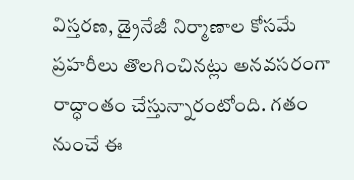విస్తరణ, డ్రైనేజీ నిర్మాణాల కోసమే ప్రహరీలు తొలగించినట్లు అనవసరంగా రాద్ధాంతం చేస్తున్నారంటోంది. గతం నుంచే ఈ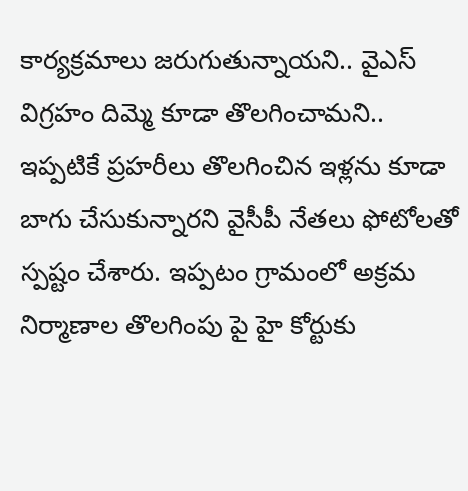కార్యక్రమాలు జరుగుతున్నాయని.. వైఎస్ విగ్రహం దిమ్మె కూడా తొలగించామని.. ఇప్పటికే ప్రహరీలు తొలగించిన ఇళ్లను కూడా బాగు చేసుకున్నారని వైసీపీ నేతలు ఫోటోలతో స్పష్టం చేశారు. ఇప్పటం గ్రామంలో అక్రమ నిర్మాణాల తొలగింపు పై హై కోర్టుకు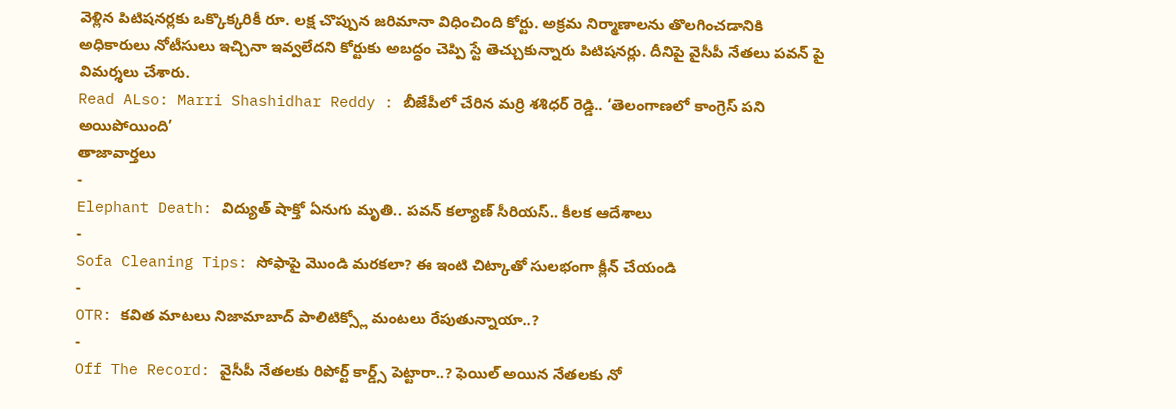వెళ్లిన పిటిషనర్లకు ఒక్కొక్కరికీ రూ. లక్ష చొప్పున జరిమానా విధించింది కోర్టు. అక్రమ నిర్మాణాలను తొలగించడానికి అధికారులు నోటీసులు ఇచ్చినా ఇవ్వలేదని కోర్టుకు అబద్ధం చెప్పి స్టే తెచ్చుకున్నారు పిటిషనర్లు. దీనిపై వైసీపీ నేతలు పవన్ పై విమర్శలు చేశారు.
Read ALso: Marri Shashidhar Reddy : బీజేపీలో చేరిన మర్రి శశిధర్ రెడ్డి.. ‘తెలంగాణలో కాంగ్రెస్ పని అయిపోయింది’
తాజావార్తలు
-
Elephant Death: విద్యుత్ షాక్తో ఏనుగు మృతి.. పవన్ కల్యాణ్ సీరియస్.. కీలక ఆదేశాలు
-
Sofa Cleaning Tips: సోఫాపై మొండి మరకలా? ఈ ఇంటి చిట్కాతో సులభంగా క్లీన్ చేయండి
-
OTR: కవిత మాటలు నిజామాబాద్ పాలిటిక్స్లో మంటలు రేపుతున్నాయా..?
-
Off The Record: వైసీపీ నేతలకు రిపోర్ట్ కార్డ్స్ పెట్టారా..? ఫెయిల్ అయిన నేతలకు నో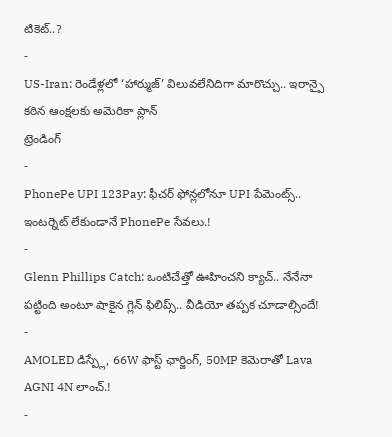టికెట్..?
-
US-Iran: రెండేళ్లలో ‘హార్ముజ్’ విలువలేనిదిగా మారొచ్చు.. ఇరాన్పై కఠిన ఆంక్షలకు అమెరికా ప్లాన్
ట్రెండింగ్
-
PhonePe UPI 123Pay: ఫీచర్ ఫోన్లలోనూ UPI పేమెంట్స్.. ఇంటర్నెట్ లేకుండానే PhonePe సేవలు.!
-
Glenn Phillips Catch: ఒంటిచేత్తో ఊహించని క్యాచ్.. నేనేనా పట్టింది అంటూ షాకైన గ్లెన్ ఫిలిప్స్.. వీడియో తప్పక చూడాల్సిందే!
-
AMOLED డిస్ప్లే, 66W ఫాస్ట్ ఛార్జింగ్, 50MP కెమెరాతో Lava AGNI 4N లాంచ్.!
-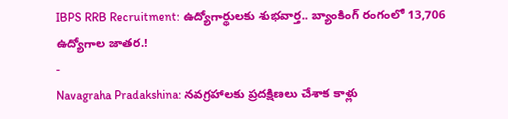IBPS RRB Recruitment: ఉద్యోగార్థులకు శుభవార్త.. బ్యాంకింగ్ రంగంలో 13,706 ఉద్యోగాల జాతర.!
-
Navagraha Pradakshina: నవగ్రహాలకు ప్రదక్షిణలు చేశాక కాళ్లు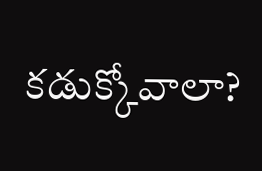కడుక్కోవాలా?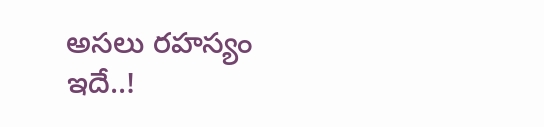అసలు రహస్యం ఇదే..!